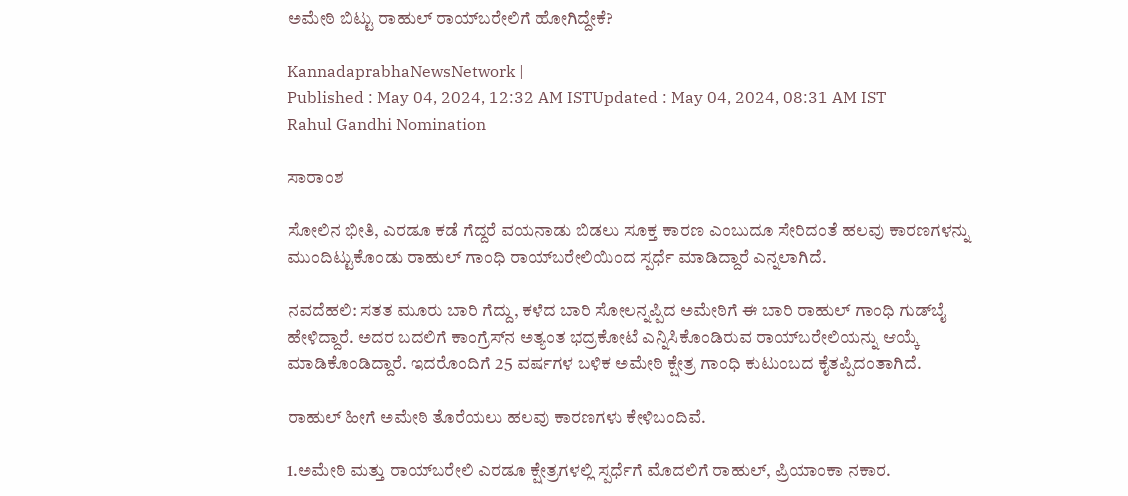ಅಮೇಠಿ ಬಿಟ್ಟು ರಾಹುಲ್‌ ರಾಯ್‌ಬರೇಲಿಗೆ ಹೋಗಿದ್ದೇಕೆ?

KannadaprabhaNewsNetwork |
Published : May 04, 2024, 12:32 AM ISTUpdated : May 04, 2024, 08:31 AM IST
Rahul Gandhi Nomination

ಸಾರಾಂಶ

ಸೋಲಿನ ಭೀತಿ, ಎರಡೂ ಕಡೆ ಗೆದ್ದರೆ ವಯನಾಡು ಬಿಡಲು ಸೂಕ್ತ ಕಾರಣ ಎಂಬುದೂ ಸೇರಿದಂತೆ ಹಲವು ಕಾರಣಗಳನ್ನು ಮುಂದಿಟ್ಟುಕೊಂಡು ರಾಹುಲ್‌ ಗಾಂಧಿ ರಾಯ್‌ಬರೇಲಿಯಿಂದ ಸ್ಪರ್ಧೆ ಮಾಡಿದ್ದಾರೆ ಎನ್ನಲಾಗಿದೆ.

ನವದೆಹಲಿ: ಸತತ ಮೂರು ಬಾರಿ ಗೆದ್ದು, ಕಳೆದ ಬಾರಿ ಸೋಲನ್ನಪ್ಪಿದ ಅಮೇಠಿಗೆ ಈ ಬಾರಿ ರಾಹುಲ್‌ ಗಾಂಧಿ ಗುಡ್‌ಬೈ ಹೇಳಿದ್ದಾರೆ. ಅದರ ಬದಲಿಗೆ ಕಾಂಗ್ರೆಸ್‌ನ ಅತ್ಯಂತ ಭದ್ರಕೋಟೆ ಎನ್ನಿಸಿಕೊಂಡಿರುವ ರಾಯ್‌ಬರೇಲಿಯನ್ನು ಆಯ್ಕೆ ಮಾಡಿಕೊಂಡಿದ್ದಾರೆ. ಇದರೊಂದಿಗೆ 25 ವರ್ಷಗಳ ಬಳಿಕ ಅಮೇಠಿ ಕ್ಷೇತ್ರ ಗಾಂಧಿ ಕುಟುಂಬದ ಕೈತಪ್ಪಿದಂತಾಗಿದೆ.

ರಾಹುಲ್‌ ಹೀಗೆ ಅಮೇಠಿ ತೊರೆಯಲು ಹಲವು ಕಾರಣಗಳು ಕೇಳಿಬಂದಿವೆ.

1.ಅಮೇಠಿ ಮತ್ತು ರಾಯ್‌ಬರೇಲಿ ಎರಡೂ ಕ್ಷೇತ್ರಗಳಲ್ಲಿ ಸ್ಪರ್ಧೆಗೆ ಮೊದಲಿಗೆ ರಾಹುಲ್‌, ಪ್ರಿಯಾಂಕಾ ನಕಾರ.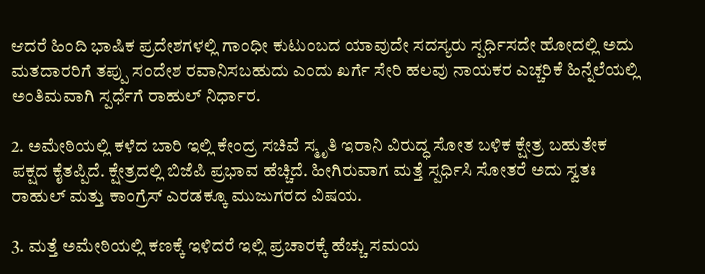ಆದರೆ ಹಿಂದಿ ಭಾಷಿಕ ಪ್ರದೇಶಗಳಲ್ಲಿ ಗಾಂಧೀ ಕುಟುಂಬದ ಯಾವುದೇ ಸದಸ್ಯರು ಸ್ಪರ್ಧಿಸದೇ ಹೋದಲ್ಲಿ ಅದು ಮತದಾರರಿಗೆ ತಪ್ಪು ಸಂದೇಶ ರವಾನಿಸಬಹುದು ಎಂದು ಖರ್ಗೆ ಸೇರಿ ಹಲವು ನಾಯಕರ ಎಚ್ಚರಿಕೆ ಹಿನ್ನೆಲೆಯಲ್ಲಿ ಅಂತಿಮವಾಗಿ ಸ್ಪರ್ಧೆಗೆ ರಾಹುಲ್‌ ನಿರ್ಧಾರ.

2. ಅಮೇಠಿಯಲ್ಲಿ ಕಳೆದ ಬಾರಿ ಇಲ್ಲಿ ಕೇಂದ್ರ ಸಚಿವೆ ಸ್ಮೃತಿ ಇರಾನಿ ವಿರುದ್ಧ ಸೋತ ಬಳಿಕ ಕ್ಷೇತ್ರ ಬಹುತೇಕ ಪಕ್ಷದ ಕೈತಪ್ಪಿದೆ. ಕ್ಷೇತ್ರದಲ್ಲಿ ಬಿಜೆಪಿ ಪ್ರಭಾವ ಹೆಚ್ಚಿದೆ. ಹೀಗಿರುವಾಗ ಮತ್ತೆ ಸ್ಪರ್ಧಿಸಿ ಸೋತರೆ ಅದು ಸ್ವತಃ ರಾಹುಲ್‌ ಮತ್ತು ಕಾಂಗ್ರೆಸ್‌ ಎರಡಕ್ಕೂ ಮುಜುಗರದ ವಿಷಯ.

3. ಮತ್ತೆ ಅಮೇಠಿಯಲ್ಲಿ ಕಣಕ್ಕೆ ಇಳಿದರೆ ಇಲ್ಲಿ ಪ್ರಚಾರಕ್ಕೆ ಹೆಚ್ಚು ಸಮಯ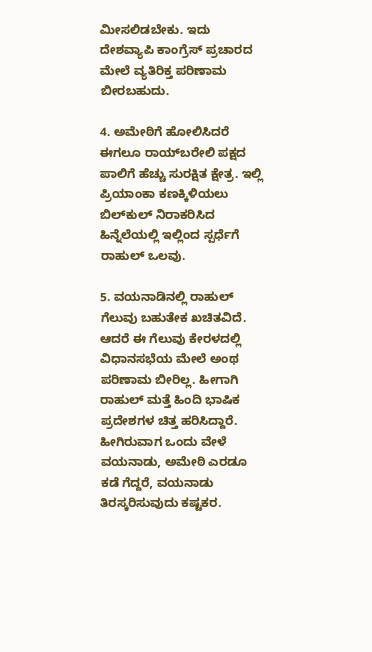ಮೀಸಲಿಡಬೇಕು. ಇದು ದೇಶವ್ಯಾಪಿ ಕಾಂಗ್ರೆಸ್‌ ಪ್ರಚಾರದ ಮೇಲೆ ವ್ಯತಿರಿಕ್ತ ಪರಿಣಾಮ ಬೀರಬಹುದು.

4. ಅಮೇಠಿಗೆ ಹೋಲಿಸಿದರೆ ಈಗಲೂ ರಾಯ್‌ಬರೇಲಿ ಪಕ್ಷದ ಪಾಲಿಗೆ ಹೆಚ್ಚು ಸುರಕ್ಷಿತ ಕ್ಷೇತ್ರ. ಇಲ್ಲಿ ಪ್ರಿಯಾಂಕಾ ಕಣಕ್ಕಿಳಿಯಲು ಬಿಲ್‌ಕುಲ್‌ ನಿರಾಕರಿಸಿದ ಹಿನ್ನೆಲೆಯಲ್ಲಿ ಇಲ್ಲಿಂದ ಸ್ಪರ್ಧೆಗೆ ರಾಹುಲ್‌ ಒಲವು.

5. ವಯನಾಡಿನಲ್ಲಿ ರಾಹುಲ್‌ ಗೆಲುವು ಬಹುತೇಕ ಖಚಿತವಿದೆ. ಆದರೆ ಈ ಗೆಲುವು ಕೇರಳದಲ್ಲಿ ವಿಧಾನಸಭೆಯ ಮೇಲೆ ಅಂಥ ಪರಿಣಾಮ ಬೀರಿಲ್ಲ. ಹೀಗಾಗಿ ರಾಹುಲ್‌ ಮತ್ತೆ ಹಿಂದಿ ಭಾಷಿಕ ಪ್ರದೇಶಗಳ ಚಿತ್ತ ಹರಿಸಿದ್ದಾರೆ. ಹೀಗಿರುವಾಗ ಒಂದು ವೇಳೆ ವಯನಾಡು, ಅಮೇಠಿ ಎರಡೂ ಕಡೆ ಗೆದ್ದರೆ, ವಯನಾಡು ತಿರಸ್ಕರಿಸುವುದು ಕಷ್ಟಕರ.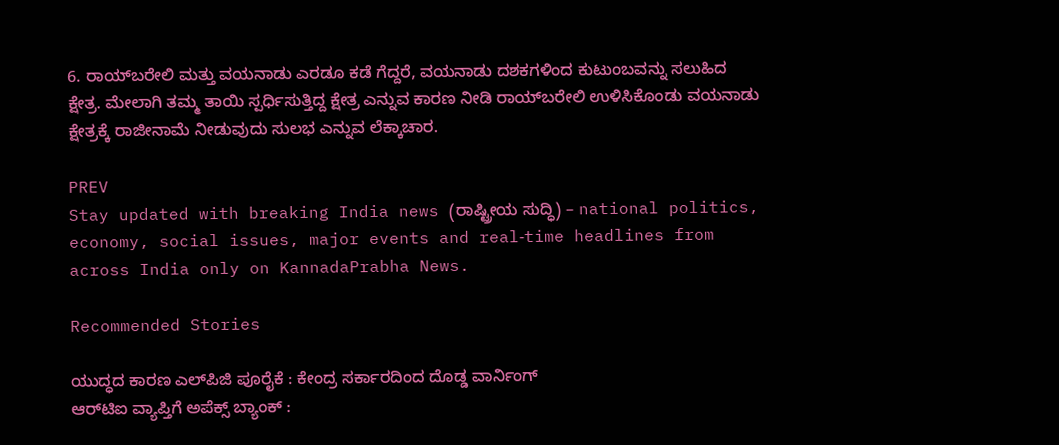6. ರಾಯ್‌ಬರೇಲಿ ಮತ್ತು ವಯನಾಡು ಎರಡೂ ಕಡೆ ಗೆದ್ದರೆ, ವಯನಾಡು ದಶಕಗಳಿಂದ ಕುಟುಂಬವನ್ನು ಸಲುಹಿದ ಕ್ಷೇತ್ರ. ಮೇಲಾಗಿ ತಮ್ಮ ತಾಯಿ ಸ್ಪರ್ಧಿಸುತ್ತಿದ್ದ ಕ್ಷೇತ್ರ ಎನ್ನುವ ಕಾರಣ ನೀಡಿ ರಾಯ್‌ಬರೇಲಿ ಉಳಿಸಿಕೊಂಡು ವಯನಾಡು ಕ್ಷೇತ್ರಕ್ಕೆ ರಾಜೀನಾಮೆ ನೀಡುವುದು ಸುಲಭ ಎನ್ನುವ ಲೆಕ್ಕಾಚಾರ.

PREV
Stay updated with breaking India news (ರಾಷ್ಟ್ರೀಯ ಸುದ್ಧಿ) – national politics, economy, social issues, major events and real‑time headlines from across India only on KannadaPrabha News.

Recommended Stories

ಯುದ್ಧದ ಕಾರಣ ಎಲ್‌ಪಿಜಿ ಪೂರೈಕೆ : ಕೇಂದ್ರ ಸರ್ಕಾರದಿಂದ ದೊಡ್ಡ ವಾರ್ನಿಂಗ್
ಆರ್‌ಟಿಐ ವ್ಯಾಪ್ತಿಗೆ ಅಪೆಕ್ಸ್‌ ಬ್ಯಾಂಕ್‌ :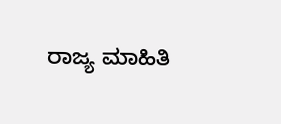ರಾಜ್ಯ ಮಾಹಿತಿ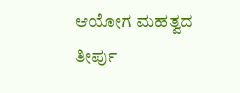ಆಯೋಗ ಮಹತ್ವದ ತೀರ್ಪು